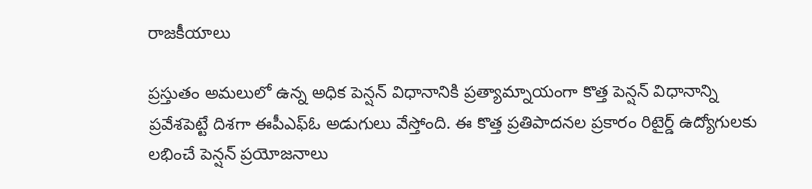రాజకీయాలు

ప్రస్తుతం అమలులో ఉన్న అధిక పెన్షన్ విధానానికి ప్రత్యామ్నాయంగా కొత్త పెన్షన్ విధానాన్ని ప్రవేశపెట్టే దిశగా ఈపీఎఫ్ఓ అడుగులు వేస్తోంది. ఈ కొత్త ప్రతిపాదనల ప్రకారం రిటైర్డ్ ఉద్యోగులకు లభించే పెన్షన్ ప్రయోజనాలు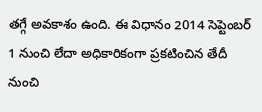తగ్గే అవకాశం ఉంది. ఈ విధానం 2014 సెప్టెంబర్ 1 నుంచి లేదా అధికారికంగా ప్రకటించిన తేదీ నుంచి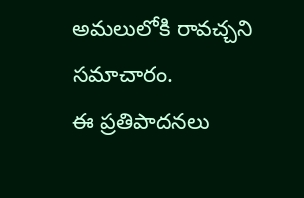అమలులోకి రావచ్చని సమాచారం.
ఈ ప్రతిపాదనలు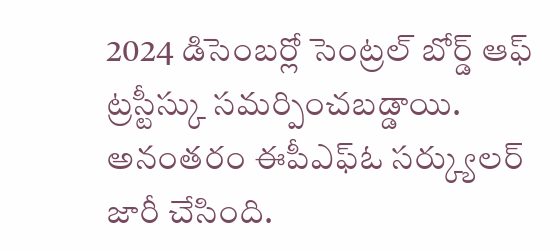2024 డిసెంబర్లో సెంట్రల్ బోర్డ్ ఆఫ్ ట్రస్టీస్కు సమర్పించబడ్డాయి. అనంతరం ఈపీఎఫ్ఓ సర్క్యులర్ జారీ చేసింది.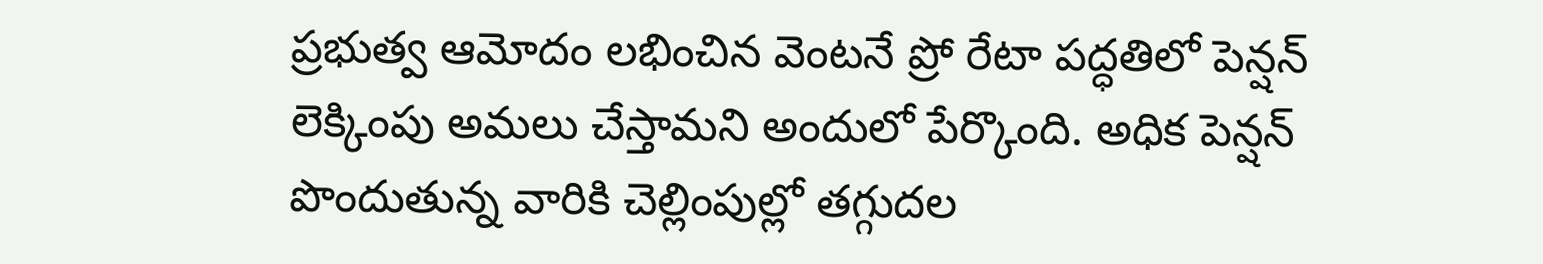ప్రభుత్వ ఆమోదం లభించిన వెంటనే ప్రో రేటా పద్ధతిలో పెన్షన్ లెక్కింపు అమలు చేస్తామని అందులో పేర్కొంది. అధిక పెన్షన్ పొందుతున్న వారికి చెల్లింపుల్లో తగ్గుదల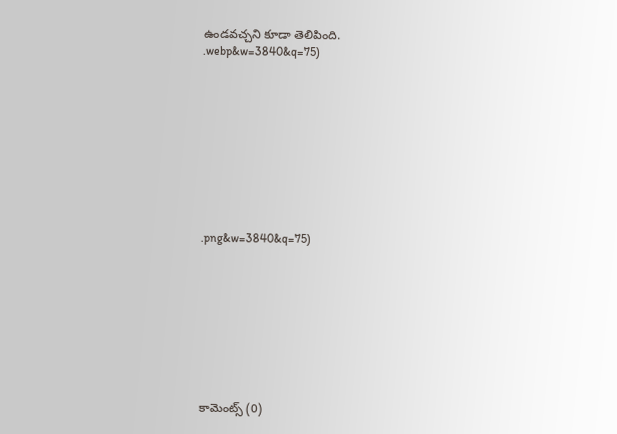ఉండవచ్చని కూడా తెలిపింది.
.webp&w=3840&q=75)










.png&w=3840&q=75)









కామెంట్స్ (0)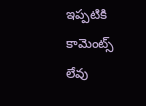ఇప్పటికి కామెంట్స్ లేవు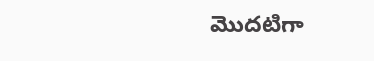మొదటిగా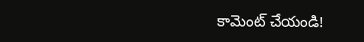కామెంట్ చేయండి!